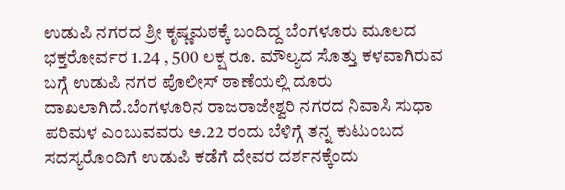ಉಡುಪಿ ನಗರದ ಶ್ರೀ ಕೃಷ್ಣಮಠಕ್ಕೆ ಬಂದಿದ್ದ ಬೆಂಗಳೂರು ಮೂಲದ ಭಕ್ತರೋರ್ವರ 1.24 , 500 ಲಕ್ಷ ರೂ. ಮೌಲ್ಯದ ಸೊತ್ತು ಕಳವಾಗಿರುವ ಬಗ್ಗೆ ಉಡುಪಿ ನಗರ ಪೊಲೀಸ್ ಠಾಣೆಯಲ್ಲಿ ದೂರು ದಾಖಲಾಗಿದೆ.ಬೆಂಗಳೂರಿನ ರಾಜರಾಜೇಶ್ವರಿ ನಗರದ ನಿವಾಸಿ ಸುಧಾ ಪರಿಮಳ ಎಂಬುವವರು ಅ.22 ರಂದು ಬೆಳಿಗ್ಗೆ ತನ್ನ ಕುಟುಂಬದ ಸದಸ್ಯರೊಂದಿಗೆ ಉಡುಪಿ ಕಡೆಗೆ ದೇವರ ದರ್ಶನಕ್ಕೆಂದು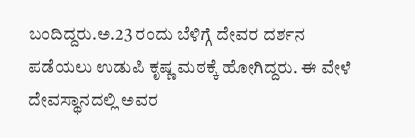ಬಂದಿದ್ದರು.ಅ.23 ರಂದು ಬೆಳಿಗ್ಗೆ ದೇವರ ದರ್ಶನ ಪಡೆಯಲು ಉಡುಪಿ ಕೃಷ್ಣ ಮಠಕ್ಕೆ ಹೋಗಿದ್ದರು. ಈ ವೇಳೆ ದೇವಸ್ಥಾನದಲ್ಲಿ ಅವರ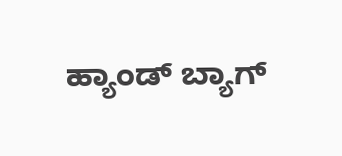ಹ್ಯಾಂಡ್ ಬ್ಯಾಗ್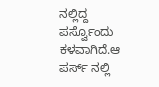ನಲ್ಲಿದ್ದ ಪರ್ಸ್ವೊಂದು ಕಳವಾಗಿದೆ.ಆ ಪರ್ಸ್ ನಲ್ಲಿ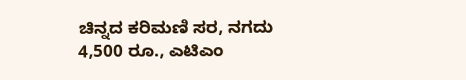ಚಿನ್ನದ ಕರಿಮಣಿ ಸರ, ನಗದು 4,500 ರೂ., ಎಟಿಎಂ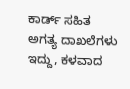ಕಾರ್ಡ್ ಸಹಿತ ಅಗತ್ಯ ದಾಖಲೆಗಳು ಇದ್ದು, ಕಳವಾದ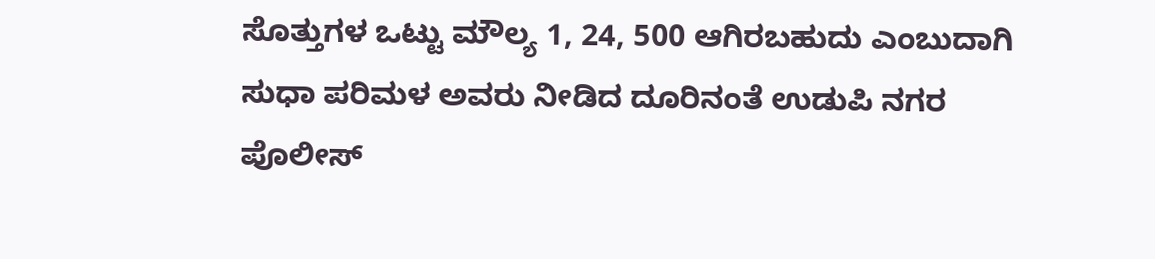ಸೊತ್ತುಗಳ ಒಟ್ಟು ಮೌಲ್ಯ 1, 24, 500 ಆಗಿರಬಹುದು ಎಂಬುದಾಗಿ ಸುಧಾ ಪರಿಮಳ ಅವರು ನೀಡಿದ ದೂರಿನಂತೆ ಉಡುಪಿ ನಗರ ಪೊಲೀಸ್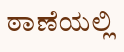ಠಾಣೆಯಲ್ಲಿ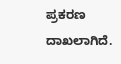ಪ್ರಕರಣ ದಾಖಲಾಗಿದೆ.